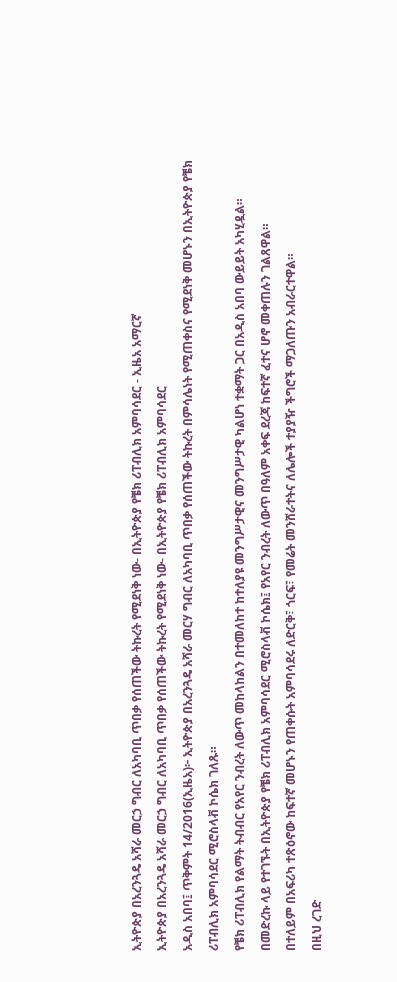ኢትዮጵያ በአረንጓዴ አሻራ መርኃ ግብር ለአካባቢ ጥበቃ የሰጠችው ትኩረት የሚደነቅ ነው- በኢትዮጵያ የቼክ ሪፐብሊክ አምባሳደር - ኢዜአ አማርኛ
ኢትዮጵያ በአረንጓዴ አሻራ መርኃ ግብር ለአካባቢ ጥበቃ የሰጠችው ትኩረት የሚደነቅ ነው- በኢትዮጵያ የቼክ ሪፐብሊክ አምባሳደር
አዲስ አበባ፤ ጥቅምት 14/2016(ኢዜአ)፦ ኢትዮጵያ በአረንጓዴ አሻራ መርሃ ግብር ለአካባቢ ጥበቃ የሰጠችው ትኩረት በምሳሌነት የሚጠቀስና የሚደነቅ መሆኑን በኢትዮጵያ የቼክ ሪፐብሊክ አምባሳደር ሚሮስላቭ ኮሴክ ገለጹ።
የቼክ ሪፐብሊክ የልማት ትብብር የአየር ንብረት ለውጥ መከላከልን በተመለከተ ከተለያዩ መንግሥታዊና መንግሥታዊ ካልሆነ ተቋማት ጋር በአዲስ አበባ ውይይት አካሂዷል።
በመድረኩ ላይ የተገኙት በኢትዮጵያ የቼክ ሪፐብሊክ አምባሳደር ሚሮስላቭ ኮሴክ፤ የአየር ንብረት ለውጥ በዓለም አቀፍ ደረጃ ከፍተኛ ፈተና ሆኖ መቀጠሉን ገልጸዋል።
በተለይም በአፍሪካ ተጽዕኖው ከፍተኛ መሆኑን የጠቀሱት አምባሳደሩ ለድርቅ፣ ጎርፍ፣ የመሬት መንሸራተትና ለሌሎች ተያያዥ ችግሮች ማጋለጡን አብራርተዋል።
በዚህ ረገድ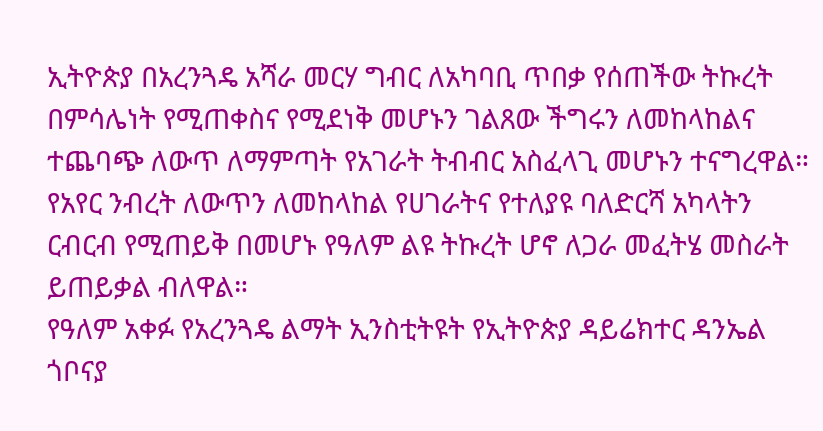ኢትዮጵያ በአረንጓዴ አሻራ መርሃ ግብር ለአካባቢ ጥበቃ የሰጠችው ትኩረት በምሳሌነት የሚጠቀስና የሚደነቅ መሆኑን ገልጸው ችግሩን ለመከላከልና ተጨባጭ ለውጥ ለማምጣት የአገራት ትብብር አስፈላጊ መሆኑን ተናግረዋል።
የአየር ንብረት ለውጥን ለመከላከል የሀገራትና የተለያዩ ባለድርሻ አካላትን ርብርብ የሚጠይቅ በመሆኑ የዓለም ልዩ ትኩረት ሆኖ ለጋራ መፈትሄ መስራት ይጠይቃል ብለዋል።
የዓለም አቀፉ የአረንጓዴ ልማት ኢንስቲትዩት የኢትዮጵያ ዳይሬክተር ዳንኤል ጎቦናያ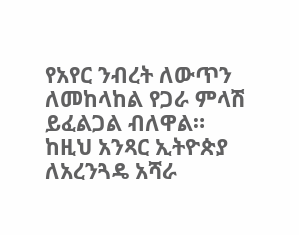የአየር ንብረት ለውጥን ለመከላከል የጋራ ምላሽ ይፈልጋል ብለዋል።
ከዚህ አንጻር ኢትዮጵያ ለአረንጓዴ አሻራ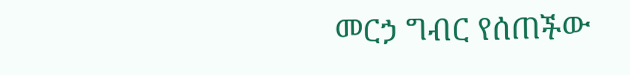መርኃ ግብር የሰጠችው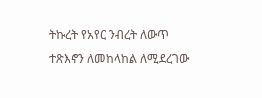ትኩረት የአየር ንብረት ለውጥ ተጽእኖን ለመከላከል ለሚደረገው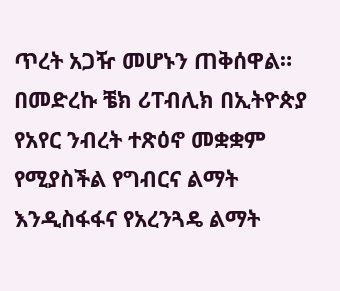ጥረት አጋዥ መሆኑን ጠቅሰዋል።
በመድረኩ ቼክ ሪፐብሊክ በኢትዮጵያ የአየር ንብረት ተጽዕኖ መቋቋም የሚያስችል የግብርና ልማት እንዲስፋፋና የአረንጓዴ ልማት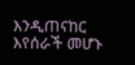እንዲጠናከር እየሰራች መሆኑ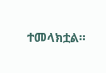ተመላክቷል።